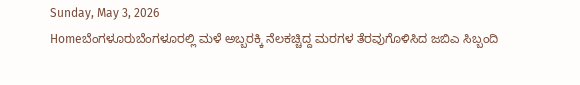Sunday, May 3, 2026
Homeಬೆಂಗಳೂರುಬೆಂಗಳೂರಲ್ಲಿ ಮಳೆ ಅಬ್ಬರಕ್ಕಿ ನೆಲಕಚ್ಚಿದ್ದ ಮರಗಳ ತೆರವುಗೊಳಿಸಿದ ಜಬಿಎ ಸಿಬ್ಬಂದಿ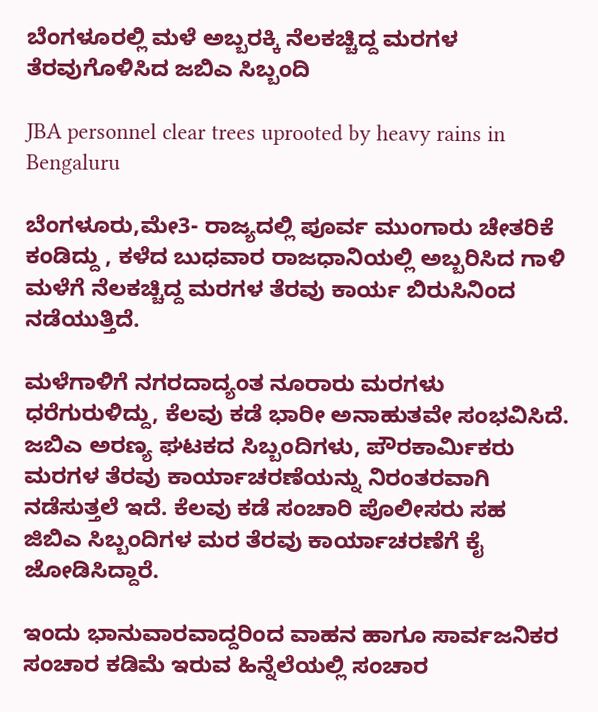ಬೆಂಗಳೂರಲ್ಲಿ ಮಳೆ ಅಬ್ಬರಕ್ಕಿ ನೆಲಕಚ್ಚಿದ್ದ ಮರಗಳ ತೆರವುಗೊಳಿಸಿದ ಜಬಿಎ ಸಿಬ್ಬಂದಿ

JBA personnel clear trees uprooted by heavy rains in Bengaluru

ಬೆಂಗಳೂರು,ಮೇ3- ರಾಜ್ಯದಲ್ಲಿ ಪೂರ್ವ ಮುಂಗಾರು ಚೇತರಿಕೆ ಕಂಡಿದ್ದು , ಕಳೆದ ಬುಧವಾರ ರಾಜಧಾನಿಯಲ್ಲಿ ಅಬ್ಬರಿಸಿದ ಗಾಳಿ ಮಳೆಗೆ ನೆಲಕಚ್ಚಿದ್ದ ಮರಗಳ ತೆರವು ಕಾರ್ಯ ಬಿರುಸಿನಿಂದ ನಡೆಯುತ್ತಿದೆ.

ಮಳೆಗಾಳಿಗೆ ನಗರದಾದ್ಯಂತ ನೂರಾರು ಮರಗಳು ಧರೆಗುರುಳಿದ್ದು, ಕೆಲವು ಕಡೆ ಭಾರೀ ಅನಾಹುತವೇ ಸಂಭವಿಸಿದೆ. ಜಬಿಎ ಅರಣ್ಯ ಘಟಕದ ಸಿಬ್ಬಂದಿಗಳು, ಪೌರಕಾರ್ಮಿಕರು ಮರಗಳ ತೆರವು ಕಾರ್ಯಾಚರಣೆಯನ್ನು ನಿರಂತರವಾಗಿ ನಡೆಸುತ್ತಲೆ ಇದೆ. ಕೆಲವು ಕಡೆ ಸಂಚಾರಿ ಪೊಲೀಸರು ಸಹ ಜಿಬಿಎ ಸಿಬ್ಬಂದಿಗಳ ಮರ ತೆರವು ಕಾರ್ಯಾಚರಣೆಗೆ ಕೈ ಜೋಡಿಸಿದ್ದಾರೆ.

ಇಂದು ಭಾನುವಾರವಾದ್ದರಿಂದ ವಾಹನ ಹಾಗೂ ಸಾರ್ವಜನಿಕರ ಸಂಚಾರ ಕಡಿಮೆ ಇರುವ ಹಿನ್ನೆಲೆಯಲ್ಲಿ ಸಂಚಾರ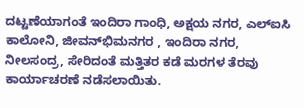ದಟ್ಟಣೆಯಾಗಂತೆ ಇಂದಿರಾ ಗಾಂಧಿ, ಅಕ್ಷಯ ನಗರ, ಎಲ್‌ಐಸಿ ಕಾಲೋನಿ, ಜೀವನ್‌ಭಿಮನಗರ , ಇಂದಿರಾ ನಗರ, ನೀಲಸಂದ್ರ, ಸೇರಿದಂತೆ ಮತ್ತಿತರ ಕಡೆ ಮರಗಳ ತೆರವು ಕಾರ್ಯಾಚರಣೆ ನಡೆಸಲಾಯಿತು.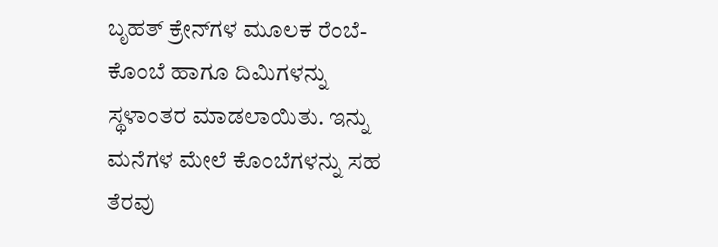ಬೃಹತ್‌ ಕ್ರೇನ್‌ಗಳ ಮೂಲಕ ರೆಂಬೆ-ಕೊಂಬೆ ಹಾಗೂ ದಿಮಿಗಳನ್ನು ಸ್ಥಳಾಂತರ ಮಾಡಲಾಯಿತು. ಇನ್ನು ಮನೆಗಳ ಮೇಲೆ ಕೊಂಬೆಗಳನ್ನು ಸಹ ತೆರವು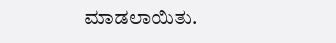ಮಾಡಲಾಯಿತು.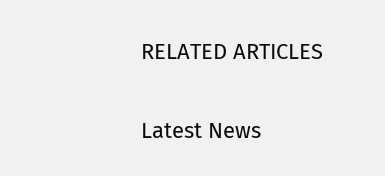RELATED ARTICLES

Latest News